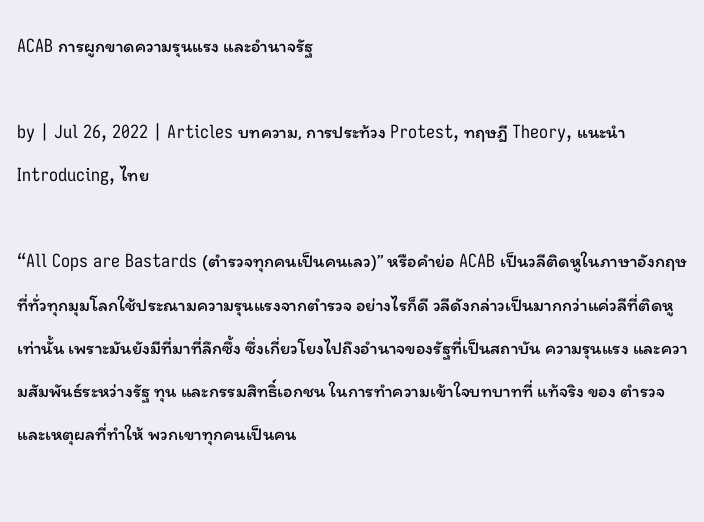ACAB การผูกขาดความรุนแรง และอำนาจรัฐ

by | Jul 26, 2022 | Articles บทความ, การประท้วง Protest, ทฤษฎี Theory, แนะนำ Introducing, ไทย

“All Cops are Bastards (ตำรวจทุกคนเป็นคนเลว)” หรือคำย่อ ACAB เป็นวลีติดหูในภาษาอังกฤษที่ทั่วทุกมุมโลกใช้ประณามความรุนแรงจากตำรวจ อย่างไรก็ดี วลีดังกล่าวเป็นมากกว่าแค่วลีที่ติดหูเท่านั้น เพราะมันยังมีที่มาที่ลึกซึ้ง ซึ่งเกี่ยวโยงไปถึงอำนาจของรัฐที่เป็นสถาบัน ความรุนแรง และความสัมพันธ์ระหว่างรัฐ ทุน และกรรมสิทธิ์เอกชน ในการทำความเข้าใจบทบาทที่ แท้จริง ของ ตำรวจ และเหตุผลที่ทำให้ พวกเขาทุกคนเป็นคน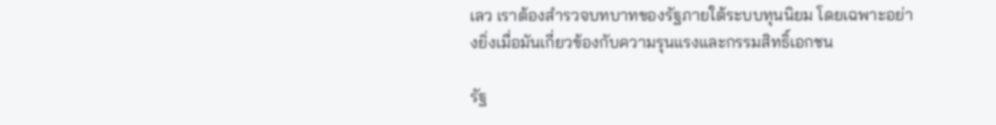เลว เราต้องสำรวจบทบาทของรัฐภายใต้ระบบทุนนิยม โดยเฉพาะอย่างยิ่งเมื่อมันเกี่ยวข้องกับความรุนแรงและกรรมสิทธิ์เอกชน

รัฐ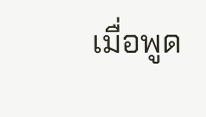เมื่อพูด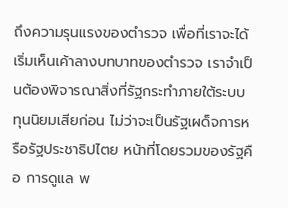ถึงความรุนแรงของตำรวจ เพื่อที่เราจะได้เริ่มเห็นเค้าลางบทบาทของตำรวจ เราจำเป็นต้องพิจารณาสิ่งที่รัฐกระทำภายใต้ระบบทุนนิยมเสียก่อน ไม่ว่าจะเป็นรัฐเผด็จการหรือรัฐประชาธิปไตย หน้าที่โดยรวมของรัฐคือ การดูแล พ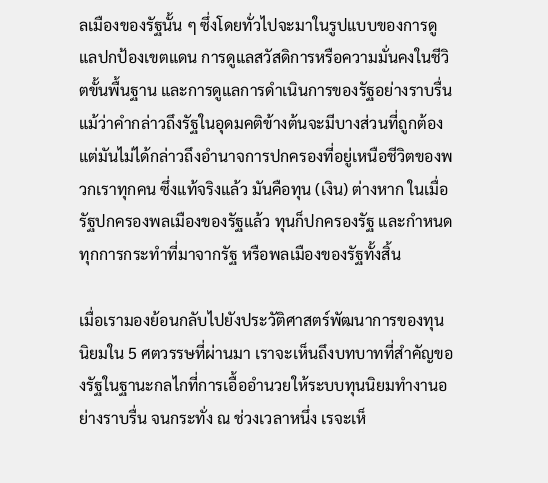ลเมืองของรัฐนั้น ๆ ซึ่งโดยทั่วไปจะมาในรูปแบบของการดูแลปกป้องเขตแดน การดูแลสวัสดิการหรือความมั่นคงในชีวิตขั้นพื้นฐาน และการดูแลการดำเนินการของรัฐอย่างราบรื่น แม้ว่าคำกล่าวถึงรัฐในอุดมคติข้างต้นจะมีบางส่วนที่ถูกต้อง แต่มันไม่ได้กล่าวถึงอำนาจการปกครองที่อยู่เหนือชีวิตของพวกเราทุกคน ซึ่งแท้จริงแล้ว มันคือทุน (เงิน) ต่างหาก ในเมื่อรัฐปกครองพลเมืองของรัฐแล้ว ทุนก็ปกครองรัฐ และกำหนดทุกการกระทำที่มาจากรัฐ หรือพลเมืองของรัฐทั้งสิ้น

เมื่อเรามองย้อนกลับไปยังประวัติศาสตร์พัฒนาการของทุนนิยมใน 5 ศตวรรษที่ผ่านมา เราจะเห็นถึงบทบาทที่สำคัญของรัฐในฐานะกลไกที่การเอื้ออำนวยให้ระบบทุนนิยมทำงานอย่างราบรื่น จนกระทั่ง ณ ช่วงเวลาหนึ่ง เรจะเห็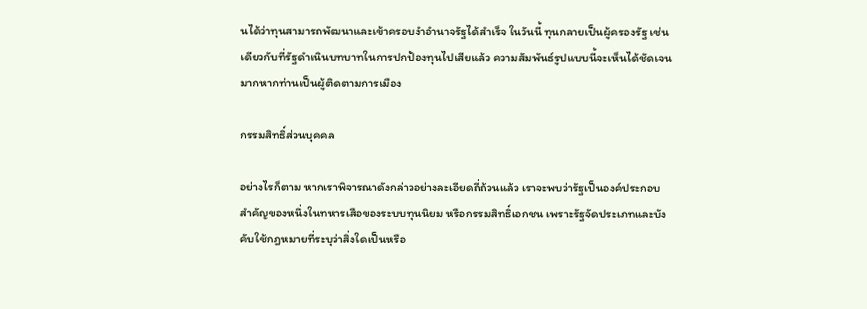นได้ว่าทุนสามารถพัฒนาและเข้าครอบงำอำนาจรัฐได้สำเร็จ ในวันนี้ ทุนกลายเป็นผู้ครองรัฐ เช่นเดียวกับที่รัฐดำเนินบทบาทในการปกป้องทุนไปเสียแล้ว ความสัมพันธ์รูปแบบนี้จะเห็นได้ชัดเจนมากหากท่านเป็นผู้ติดตามการเมือง

กรรมสิทธิ์ส่วนบุคคล

อย่างไรก็ตาม หากเราพิจารณาดังกล่าวอย่างละเอียดถี่ถ้วนแล้ว เราจะพบว่ารัฐเป็นองค์ประกอบสำคัญของหนึ่งในทหารเสือของระบบทุนนิยม หรือกรรมสิทธิ์เอกชน เพราะรัฐจัดประเภทและบังคับใช้กฎหมายที่ระบุว่าสิ่งใดเป็นหรือ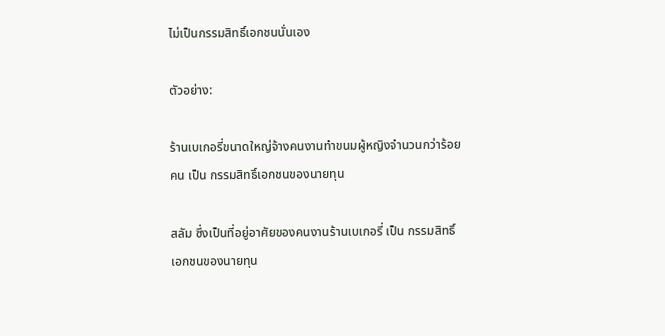ไม่เป็นกรรมสิทธิ์เอกชนนั่นเอง

ตัวอย่าง:

ร้านเบเกอรี่ขนาดใหญ่จ้างคนงานทำขนมผู้หญิงจำนวนกว่าร้อยคน เป็น กรรมสิทธิ์เอกชนของนายทุน

สลัม ซึ่งเป็นที่อยู่อาศัยของคนงานร้านเบเกอรี่ เป็น กรรมสิทธิ์เอกชนของนายทุน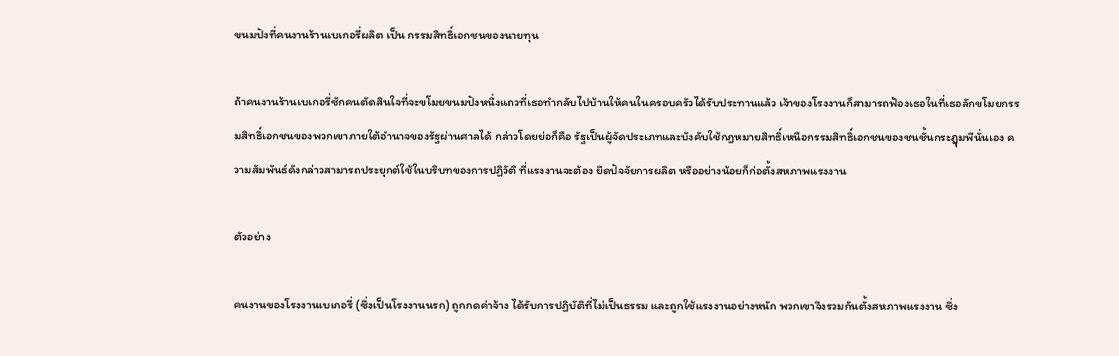ขนมปังที่คนงานร้านเบเกอรี่ผลิต เป็น กรรมสิทธิ์เอกชนของนายทุน

ถ้าคนงานร้านเบเกอรี่ซักคนตัดสินใจที่จะขโมยขนมปังหนึ่งแถวที่เธอทำกลับไปบ้านให้คนในครอบครัวได้รับประทานแล้ว เจ้าของโรงงานก็สามารถฟ้องเธอในที่เธอลักขโมยกรรมสิทธิ์เอกชนของพวกเขาภายใต้อำนาจของรัฐผ่านศาลได้ กล่าวโดยย่อก็คือ รัฐเป็นผู้จัดประเภทและบังคับใช้กฎหมายสิทธิ์เหนือกรรมสิทธิ์เอกชนของชนชั้นกระฎุมพีนั่นเอง ความสัมพันธ์ดังกล่าวสามารถประยุกต์ใช้ในบริบทของการปฏิวัติ ที่แรงงานจะต้อง ยึดปัจจัยการผลิต หรืออย่างน้อยก็ก่อตั้งสหภาพแรงงาน

ตัวอย่าง

คนงานของโรงงานเบเกอรี่ (ซึ่งเป็นโรงงานนรก) ถูกกดค่าจ้าง ได้รับการปฏิบัติที่ไม่เป็นธรรม และถูกใช้แรงงานอย่างหนัก พวกเขาจึงรวมกันตั้งสหภาพแรงงาน ซึ่ง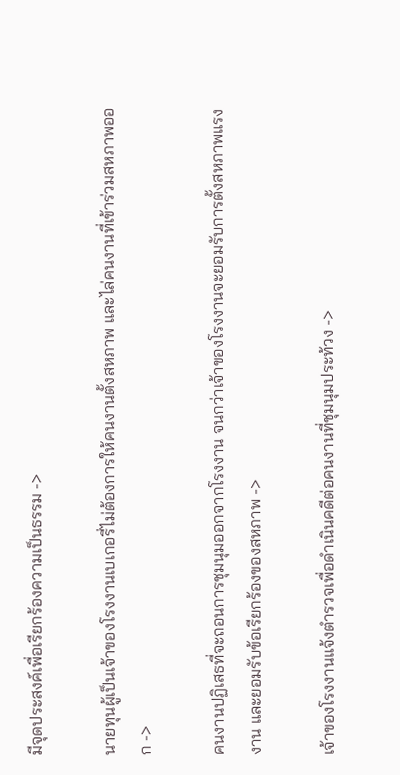มีจุดประสงค์เพื่อเรียกร้องความเป็นธรรม ->

นายทุนผู้เป็นเจ้าของโรงงานเบเกอรี่ไม่ต้องการให้คนงานตั้งสหภาพ และไล่คนงานที่เข้าร่วมสหภาพออก ->

คนงานปฏิเสธที่จะถอนการชุมนุมออกจากโรงงาน จนกว่าเจ้าของโรงงานจะยอมรับการตั้งสหภาพแรงงาน และยอมรับข้อเรียกร้องของสหภาพ ->

เจ้าของโรงงานแจ้งตำรวจเพื่อดำเนินคดีต่อคนงานที่ชุมนุมประท้วง ->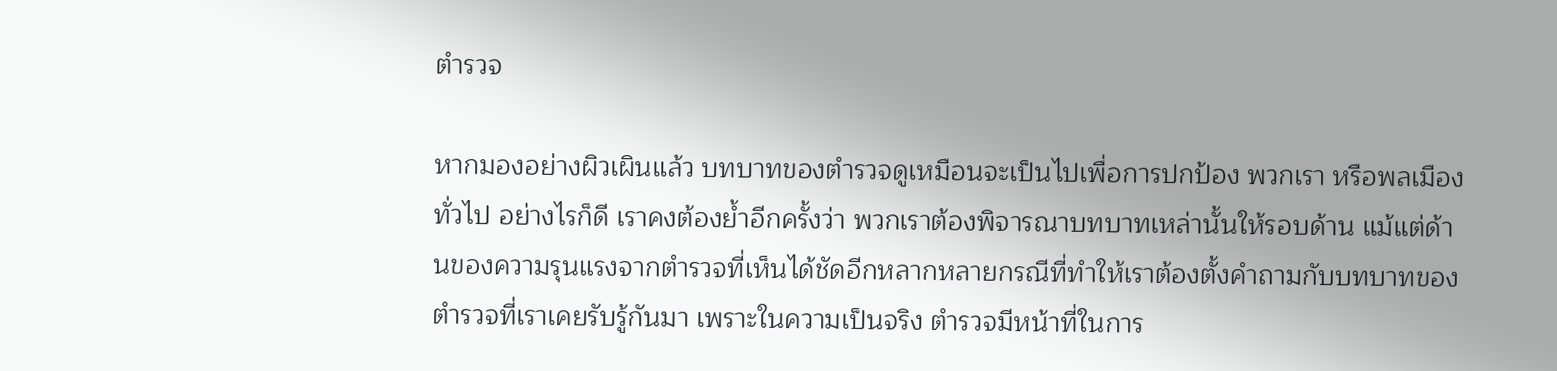ตำรวจ

หากมองอย่างผิวเผินแล้ว บทบาทของตำรวจดูเหมือนจะเป็นไปเพื่อการปกป้อง พวกเรา หรือพลเมืองทั่วไป อย่างไรก็ดี เราคงต้องย้ำอีกครั้งว่า พวกเราต้องพิจารณาบทบาทเหล่านั้นให้รอบด้าน แม้แต่ด้านของความรุนแรงจากตำรวจที่เห็นได้ชัดอีกหลากหลายกรณีที่ทำให้เราต้องตั้งคำถามกับบทบาทของตำรวจที่เราเคยรับรู้กันมา เพราะในความเป็นจริง ตำรวจมีหน้าที่ในการ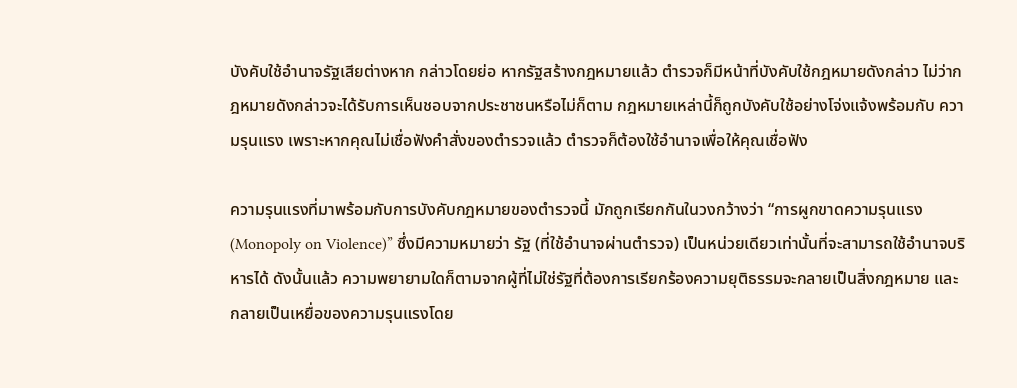บังคับใช้อำนาจรัฐเสียต่างหาก กล่าวโดยย่อ หากรัฐสร้างกฎหมายแล้ว ตำรวจก็มีหน้าที่บังคับใช้กฎหมายดังกล่าว ไม่ว่ากฎหมายดังกล่าวจะได้รับการเห็นชอบจากประชาชนหรือไม่ก็ตาม กฎหมายเหล่านี้ก็ถูกบังคับใช้อย่างโจ่งแจ้งพร้อมกับ ความรุนแรง เพราะหากคุณไม่เชื่อฟังคำสั่งของตำรวจแล้ว ตำรวจก็ต้องใช้อำนาจเพื่อให้คุณเชื่อฟัง

ความรุนแรงที่มาพร้อมกับการบังคับกฎหมายของตำรวจนี้ มักถูกเรียกกันในวงกว้างว่า “การผูกขาดความรุนแรง (Monopoly on Violence)” ซึ่งมีความหมายว่า รัฐ (ที่ใช้อำนาจผ่านตำรวจ) เป็นหน่วยเดียวเท่านั้นที่จะสามารถใช้อำนาจบริหารได้ ดังนั้นแล้ว ความพยายามใดก็ตามจากผู้ที่ไม่ใช่รัฐที่ต้องการเรียกร้องความยุติธรรมจะกลายเป็นสิ่งกฎหมาย และกลายเป็นเหยื่อของความรุนแรงโดย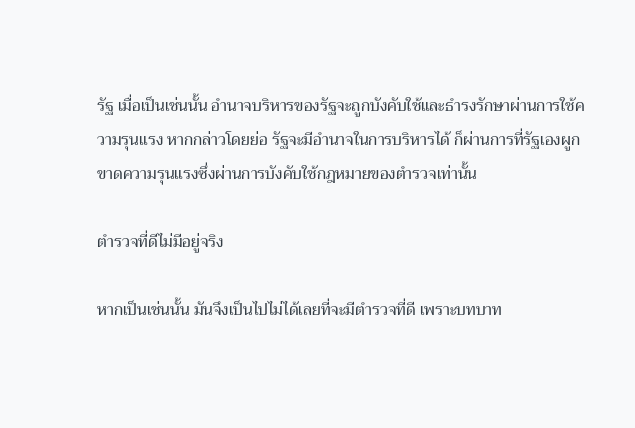รัฐ เมื่อเป็นเช่นนั้น อำนาจบริหารของรัฐจะถูกบังคับใช้และธำรงรักษาผ่านการใช้ความรุนแรง หากกล่าวโดยย่อ รัฐจะมีอำนาจในการบริหารได้ ก็ผ่านการที่รัฐเองผูกขาดความรุนแรงซึ่งผ่านการบังคับใช้กฎหมายของตำรวจเท่านั้น

ตำรวจที่ดีไม่มีอยู่จริง

หากเป็นเช่นนั้น มันจึงเป็นไปไม่ได้เลยที่จะมีตำรวจที่ดี เพราะบทบาท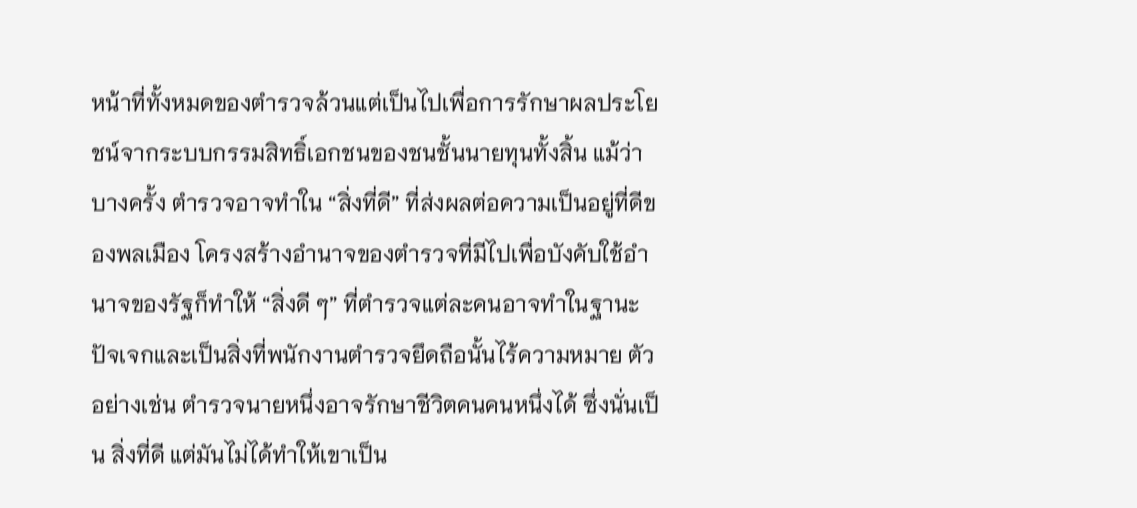หน้าที่ทั้งหมดของตำรวจล้วนแต่เป็นไปเพื่อการรักษาผลประโยชน์จากระบบกรรมสิทธิ์เอกชนของชนชั้นนายทุนทั้งสิ้น แม้ว่าบางครั้ง ตำรวจอาจทำใน “สิ่งที่ดี” ที่ส่งผลต่อความเป็นอยู่ที่ดีของพลเมือง โครงสร้างอำนาจของตำรวจที่มีไปเพื่อบังคับใช้อำนาจของรัฐก็ทำให้ “สิ่งดี ๆ” ที่ตำรวจแต่ละคนอาจทำในฐานะปัจเจกและเป็นสิ่งที่พนักงานตำรวจยึดถือนั้นไร้ความหมาย ตัวอย่างเช่น ตำรวจนายหนึ่งอาจรักษาชีวิตคนคนหนึ่งได้ ซึ่งนั่นเป็น สิ่งที่ดี แต่มันไม่ได้ทำให้เขาเป็น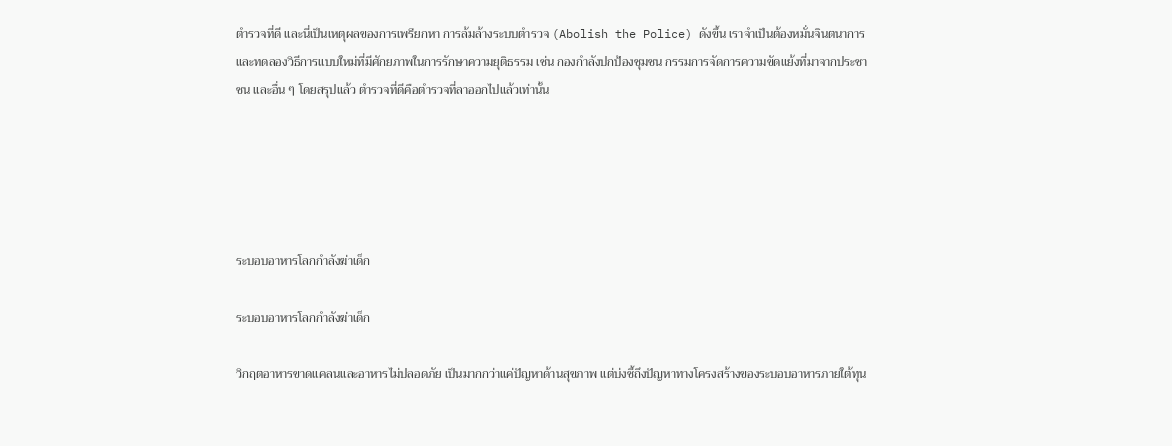ตำรวจที่ดี และนี่เป็นเหตุผลของการเพรียกหา การล้มล้างระบบตำรวจ (Abolish the Police) ดังขึ้น เราจำเป็นต้องหมั่นจินตนาการและทดลองวิธีการแบบใหม่ที่มีศักยภาพในการรักษาความยุติธรรม เช่น กองกำลังปกป้องชุมชน กรรมการจัดการความขัดแย้งที่มาจากประชาชน และอื่น ๆ โดยสรุปแล้ว ตำรวจที่ดีคือตำรวจที่ลาออกไปแล้วเท่านั้น





ระบอบอาหารโลกกำลังฆ่าเด็ก

ระบอบอาหารโลกกำลังฆ่าเด็ก

วิกฤตอาหารขาดแคลนและอาหารไม่ปลอดภัย เป็นมากกว่าแค่ปัญหาด้านสุขภาพ แต่บ่งชี้ถึงปัญหาทางโครงสร้างของระบอบอาหารภายใต้ทุน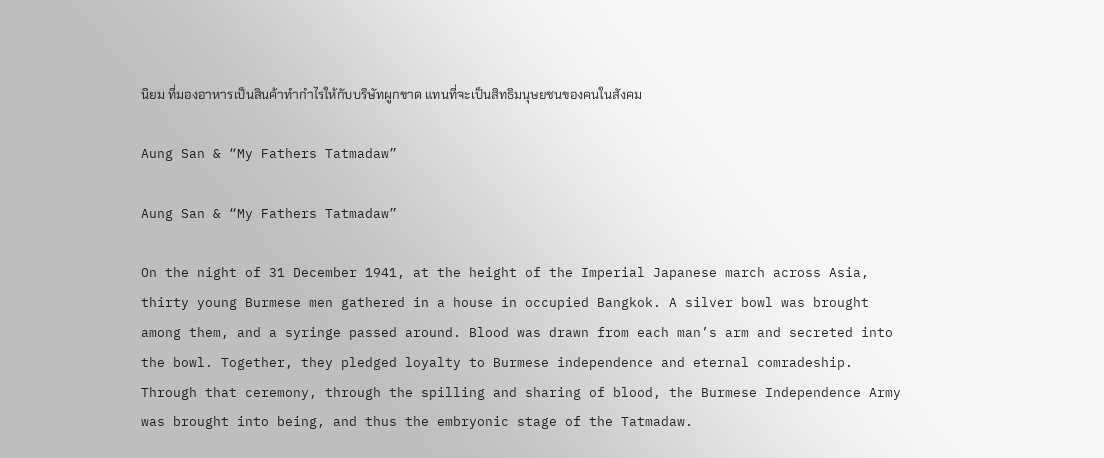นิยม ที่มองอาหารเป็นสินค้าทำกำไรให้กับบริษัทผูกขาด แทนที่จะเป็นสิทธิมนุษยชนของคนในสังคม

Aung San & “My Fathers Tatmadaw”

Aung San & “My Fathers Tatmadaw”

On the night of 31 December 1941, at the height of the Imperial Japanese march across Asia, thirty young Burmese men gathered in a house in occupied Bangkok. A silver bowl was brought among them, and a syringe passed around. Blood was drawn from each man’s arm and secreted into the bowl. Together, they pledged loyalty to Burmese independence and eternal comradeship. Through that ceremony, through the spilling and sharing of blood, the Burmese Independence Army was brought into being, and thus the embryonic stage of the Tatmadaw.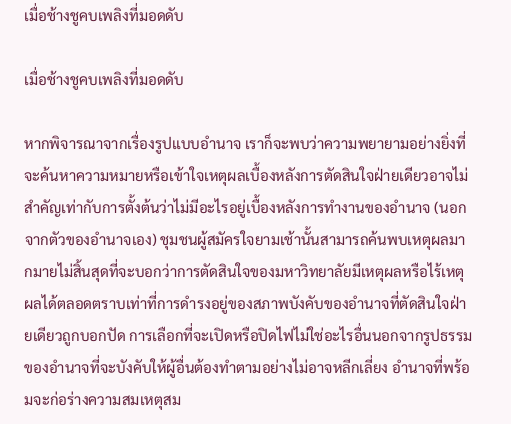เมื่อช้างชูคบเพลิงที่มอดดับ

เมื่อช้างชูคบเพลิงที่มอดดับ

หากพิจารณาจากเรื่องรูปแบบอำนาจ เราก็จะพบว่าความพยายามอย่างยิ่งที่จะค้นหาความหมายหรือเข้าใจเหตุผลเบื้องหลังการตัดสินใจฝ่ายเดียวอาจไม่สำคัญเท่ากับการตั้งต้นว่าไม่มีอะไรอยู่เบื้องหลังการทำงานของอำนาจ (นอกจากตัวของอำนาจเอง) ชุมชนผู้สมัครใจยามเช้านั้นสามารถค้นพบเหตุผลมากมายไม่สิ้นสุดที่จะบอกว่าการตัดสินใจของมหาวิทยาลัยมีเหตุผลหรือไร้เหตุผลได้ตลอดตราบเท่าที่การดำรงอยู่ของสภาพบังคับของอำนาจที่ตัดสินใจฝ่ายเดียวถูกบอกปัด การเลือกที่จะเปิดหรือปิดไฟไม่ใช่อะไรอื่นนอกจากรูปธรรมของอำนาจที่จะบังคับให้ผู้อื่นต้องทำตามอย่างไม่อาจหลีกเลี่ยง อำนาจที่พร้อมจะก่อร่างความสมเหตุสม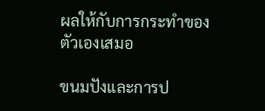ผลให้กับการกระทำของตัวเองเสมอ

ขนมปังและการป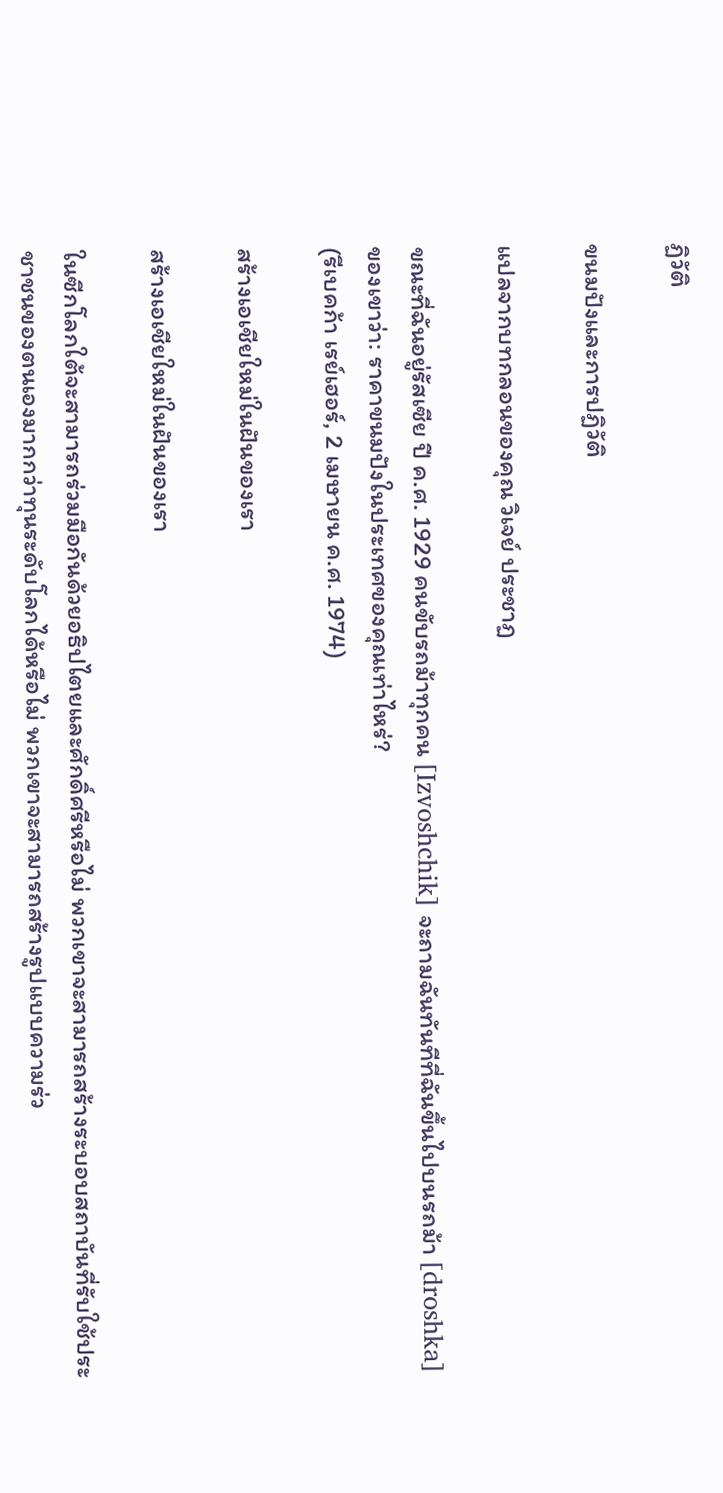ฏิวัติ

ขนมปังและการปฏิวัติ

แปลจากบทกลอนของคุณ วิเจย์ ประชาฏ

ขณะที่ฉันอยู่รัสเซีย ปี ค.ศ. 1929 คนขับรถม้าทุกคน [Izvoshchik] จะถามฉันทันทีที่ฉันขึ้นไปบนรถม้า [droshka] ของเขาว่า: ราคาขนมปังในประเทศของคุณเท่าไหร่?
(รีเบคก้า เรย์เฮอร์, 2 เมษายน ค.ศ. 1974)

สร้างเอเชียใหม่ในฝันของเรา

สร้างเอเชียใหม่ในฝันของเรา

ในซีกโลกใต้จะสามารถร่วมมือกันด้วยอธิปไตยและศักดิ์ศรีหรือไม่ พวกเขาจะสามารถสร้างระบอบสถาบันที่รับใช้ประชาชนของตนเองมากกว่าทุนระดับโลกได้หรือไม่ พวกเขาจะสามารถสร้างรูปแบบความร่ว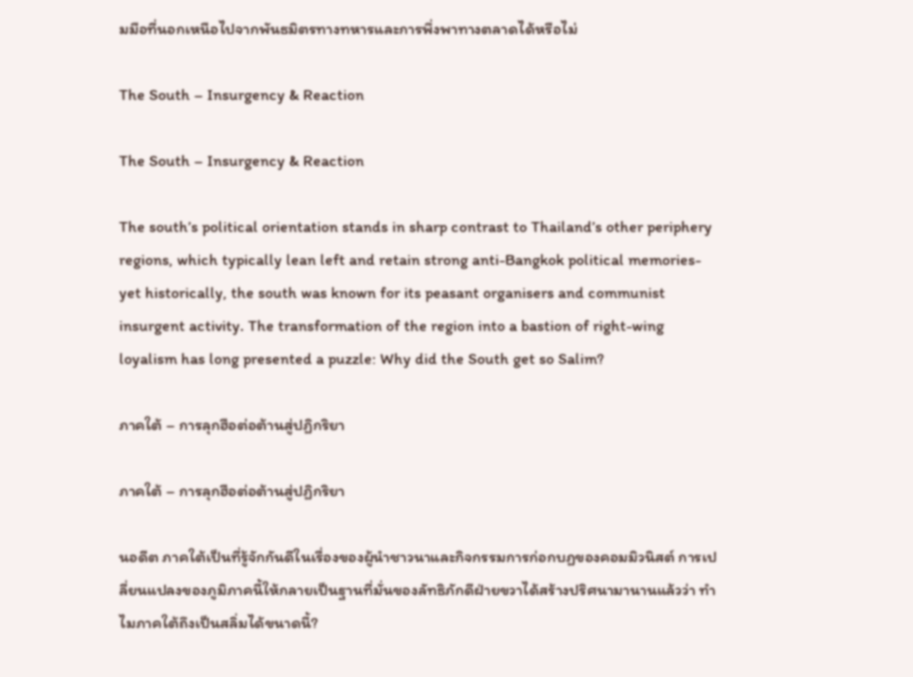มมือที่นอกเหนือไปจากพันธมิตรทางทหารและการพึ่งพาทางตลาดได้หรือไม่

The South – Insurgency & Reaction

The South – Insurgency & Reaction

The south’s political orientation stands in sharp contrast to Thailand’s other periphery regions, which typically lean left and retain strong anti-Bangkok political memories- yet historically, the south was known for its peasant organisers and communist insurgent activity. The transformation of the region into a bastion of right-wing loyalism has long presented a puzzle: Why did the South get so Salim?

ภาคใต้ – การลุกฮือต่อต้านสู่ปฏิกริยา

ภาคใต้ – การลุกฮือต่อต้านสู่ปฏิกริยา

นอดีต ภาคใต้เป็นที่รู้จักกันดีในเรื่องของผู้นำชาวนาและกิจกรรมการก่อกบฏของคอมมิวนิสต์ การเปลี่ยนแปลงของภูมิภาคนี้ให้กลายเป็นฐานที่มั่นของลัทธิภักดีฝ่ายขวาได้สร้างปริศนามานานแล้วว่า ทำไมภาคใต้ถึงเป็นสลิ่มได้ขนาดนี้?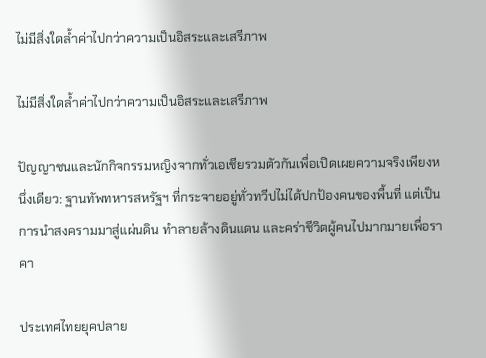ไม่มีสิ่งใดล้ำค่าไปกว่าความเป็นอิสระและเสรีภาพ

ไม่มีสิ่งใดล้ำค่าไปกว่าความเป็นอิสระและเสรีภาพ

ปัญญาชนและนักกิจกรรมหญิงจากทั่วเอเชียรวมตัวกันเพื่อเปิดเผยความจริงเพียงหนึ่งเดียว: ฐานทัพทหารสหรัฐฯ ที่กระจายอยู่ทั่วทวีปไม่ได้ปกป้องคนของพื้นที่ แต่เป็นการนำสงครามมาสู่แผ่นดิน ทำลายล้างดินแดน และคร่าชีวิตผู้คนไปมากมายเพื่อราคา

ประเทศไทยยุคปลาย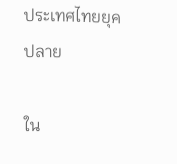ประเทศไทยยุคปลาย

ใน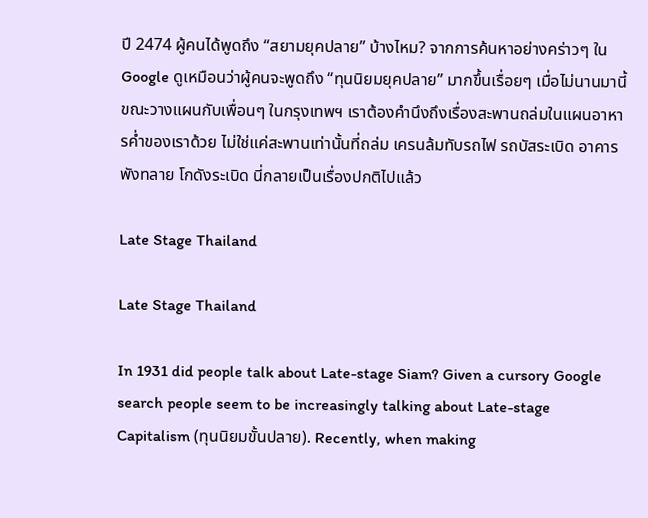ปี 2474 ผู้คนได้พูดถึง “สยามยุคปลาย” บ้างไหม? จากการค้นหาอย่างคร่าวๆ ใน Google ดูเหมือนว่าผู้คนจะพูดถึง “ทุนนิยมยุคปลาย” มากขึ้นเรื่อยๆ เมื่อไม่นานมานี้ ขณะวางแผนกับเพื่อนๆ ในกรุงเทพฯ เราต้องคำนึงถึงเรื่องสะพานถล่มในแผนอาหารค่ำของเราด้วย ไม่ใช่แค่สะพานเท่านั้นที่ถล่ม เครนล้มทับรถไฟ รถบัสระเบิด อาคารพังทลาย โกดังระเบิด นี่กลายเป็นเรื่องปกติไปแล้ว

Late Stage Thailand

Late Stage Thailand

In 1931 did people talk about Late-stage Siam? Given a cursory Google search people seem to be increasingly talking about Late-stage Capitalism (ทุนนิยมขั้นปลาย). Recently, when making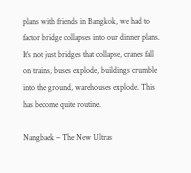plans with friends in Bangkok, we had to factor bridge collapses into our dinner plans. It’s not just bridges that collapse, cranes fall on trains, buses explode, buildings crumble into the ground, warehouses explode. This has become quite routine.

Nangbaek – The New Ultras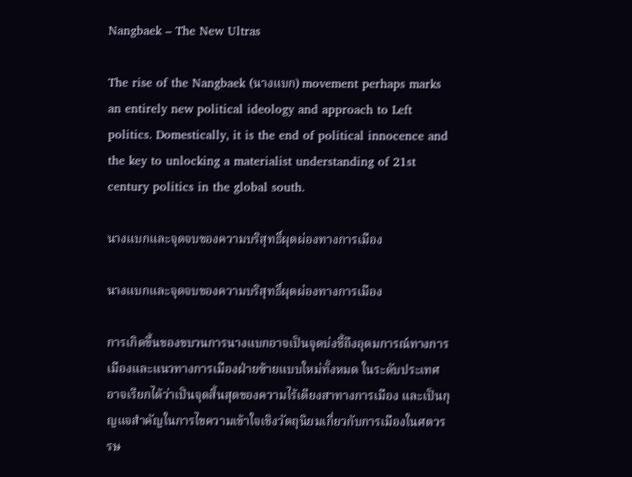Nangbaek – The New Ultras

The rise of the Nangbaek (นางแบก) movement perhaps marks an entirely new political ideology and approach to Left politics. Domestically, it is the end of political innocence and the key to unlocking a materialist understanding of 21st century politics in the global south.

นางแบกและจุดจบของความบริสุทธิ์ผุดผ่องทางการเมือง

นางแบกและจุดจบของความบริสุทธิ์ผุดผ่องทางการเมือง

การเกิดขึ้นของขบวนการนางแบกอาจเป็นจุดบ่งชี้ถึงอุดมการณ์ทางการเมืองและแนวทางการเมืองฝ่ายซ้ายแบบใหม่ทั้งหมด ในระดับประเทศ อาจเรียกได้ว่าเป็นจุดสิ้นสุดของความไร้เดียงสาทางการเมือง และเป็นกุญแจสำคัญในการไขความเข้าใจเชิงวัตถุนิยมเกี่ยวกับการเมืองในศตวรรษ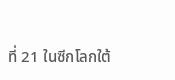ที่ 21 ในซีกโลกใต้